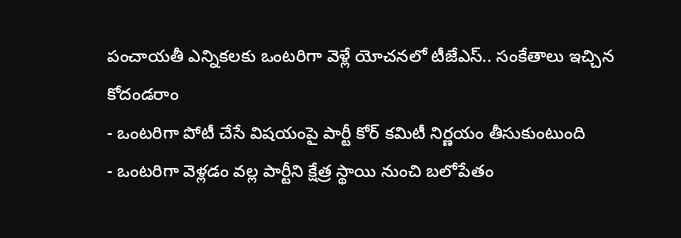పంచాయతీ ఎన్నికలకు ఒంటరిగా వెళ్లే యోచనలో టీజేఎస్.. సంకేతాలు ఇచ్చిన కోదండరాం
- ఒంటరిగా పోటీ చేసే విషయంపై పార్టీ కోర్ కమిటీ నిర్ణయం తీసుకుంటుంది
- ఒంటరిగా వెళ్లడం వల్ల పార్టీని క్షేత్ర స్థాయి నుంచి బలోపేతం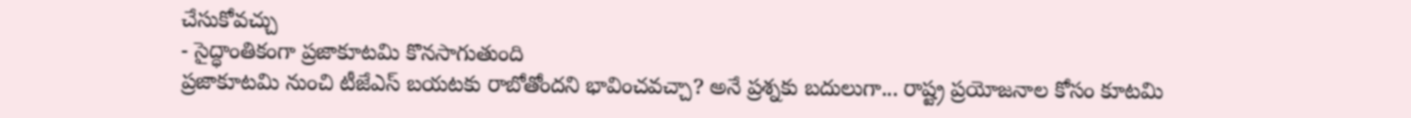చేసుకోవచ్చు
- సైద్ధాంతికంగా ప్రజాకూటమి కొనసాగుతుంది
ప్రజాకూటమి నుంచి టీజేఎస్ బయటకు రాబోతోందని భావించవచ్చా? అనే ప్రశ్నకు బదులుగా... రాష్ట్ర ప్రయోజనాల కోసం కూటమి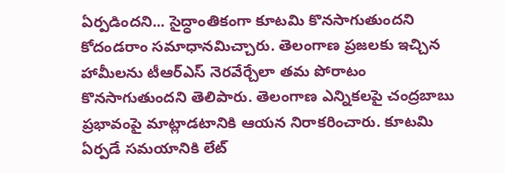ఏర్పడిందని... సైద్ధాంతికంగా కూటమి కొనసాగుతుందని కోదండరాం సమాధానమిచ్చారు. తెలంగాణ ప్రజలకు ఇచ్చిన హామీలను టీఆర్ఎస్ నెరవేర్చేలా తమ పోరాటం కొనసాగుతుందని తెలిపారు. తెలంగాణ ఎన్నికలపై చంద్రబాబు ప్రభావంపై మాట్లాడటానికి ఆయన నిరాకరించారు. కూటమి ఏర్పడే సమయానికి లేట్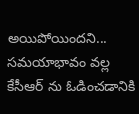అయిపోయిందని... సమయాభావం వల్ల కేసీఆర్ ను ఓడించడానికి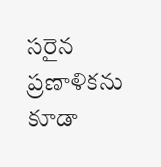సరైన ప్రణాళికను కూడా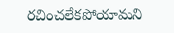రచించలేకపోయామని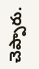చెప్పారు.